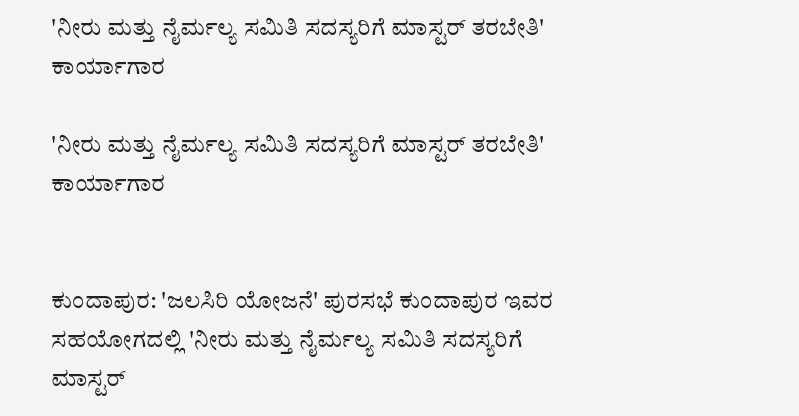'ನೀರು ಮತ್ತು ನೈರ್ಮಲ್ಯ ಸಮಿತಿ ಸದಸ್ಯರಿಗೆ ಮಾಸ್ಟರ್ ತರಬೇತಿ' ಕಾರ್ಯಾಗಾರ

'ನೀರು ಮತ್ತು ನೈರ್ಮಲ್ಯ ಸಮಿತಿ ಸದಸ್ಯರಿಗೆ ಮಾಸ್ಟರ್ ತರಬೇತಿ' ಕಾರ್ಯಾಗಾರ


ಕುಂದಾಪುರ: 'ಜಲಸಿರಿ ಯೋಜನೆ' ಪುರಸಭೆ ಕುಂದಾಪುರ ಇವರ ಸಹಯೋಗದಲ್ಲಿ 'ನೀರು ಮತ್ತು ನೈರ್ಮಲ್ಯ ಸಮಿತಿ ಸದಸ್ಯರಿಗೆ  ಮಾಸ್ಟರ್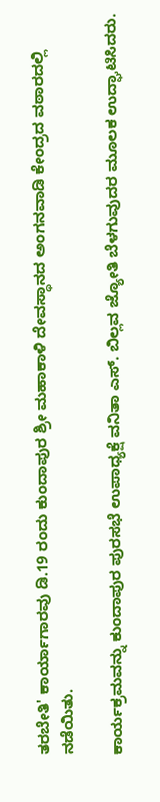ತರಬೇತಿ' ಕಾರ್ಯಾಗಾರವು ಡಿ.19 ರಂದು ಕುಂದಾಪುರ ಶ್ರೀ ಮಹಾಕಾಳಿ ದೇವಸ್ಥಾನದ ಅಂಗನವಾಡಿ ಕೇಂದ್ರದ ವಠಾರದಲ್ಲಿ ನಡೆಯಿತು.

ಕಾರ್ಯಕ್ರಮವನ್ನು ಕುಂದಾಪುರ ಪುರಸಭೆ ಉಪಾಧ್ಯಕ್ಷೆ ವನಿತಾ ಎಸ್. ಬಿಲ್ಲವ ಜ್ಯೋತಿ ಬೆಳಗುವುದರ ಮೂಲಕ ಉದ್ಘಾಟಿಸಿದರು.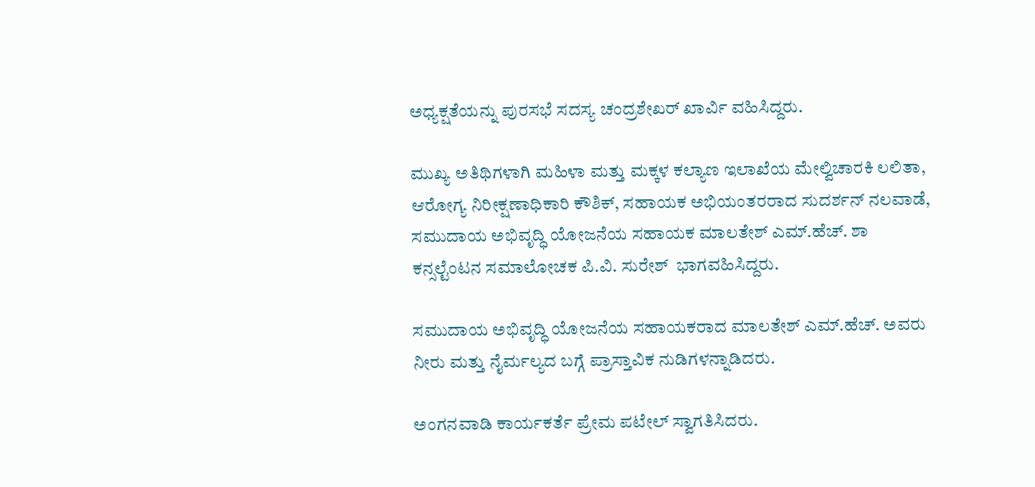ಅಧ್ಯಕ್ಷತೆಯನ್ನು ಪುರಸಭೆ ಸದಸ್ಯ ಚಂದ್ರಶೇಖರ್ ಖಾರ್ವಿ ವಹಿಸಿದ್ದರು.

ಮುಖ್ಯ ಅತಿಥಿಗಳಾಗಿ ಮಹಿಳಾ ಮತ್ತು ಮಕ್ಕಳ ಕಲ್ಯಾಣ ಇಲಾಖೆಯ ಮೇಲ್ವಿಚಾರಕಿ ಲಲಿತಾ, ಆರೋಗ್ಯ ನಿರೀಕ್ಷಣಾಧಿಕಾರಿ ಕೌಶಿಕ್, ಸಹಾಯಕ ಅಭಿಯಂತರರಾದ ಸುದರ್ಶನ್ ನಲವಾಡೆ, ಸಮುದಾಯ ಅಭಿವೃದ್ಧಿ ಯೋಜನೆಯ ಸಹಾಯಕ ಮಾಲತೇಶ್ ಎಮ್.ಹೆಚ್. ಶಾ ಕನ್ಸಲ್ಟೆಂಟನ ಸಮಾಲೋಚಕ ಪಿ.ವಿ. ಸುರೇಶ್  ಭಾಗವಹಿಸಿದ್ದರು.

ಸಮುದಾಯ ಅಭಿವೃದ್ಧಿ ಯೋಜನೆಯ ಸಹಾಯಕರಾದ ಮಾಲತೇಶ್ ಎಮ್.ಹೆಚ್. ಅವರು ನೀರು ಮತ್ತು ನೈರ್ಮಲ್ಯದ ಬಗ್ಗೆ ಪ್ರಾಸ್ತಾವಿಕ ನುಡಿಗಳನ್ನಾಡಿದರು.

ಅಂಗನವಾಡಿ ಕಾರ್ಯಕರ್ತೆ ಪ್ರೇಮ ಪಟೇಲ್ ಸ್ವಾಗತಿಸಿದರು.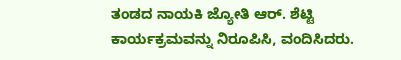ತಂಡದ ನಾಯಕಿ ಜ್ಯೋತಿ ಆರ್. ಶೆಟ್ಟಿ  ಕಾರ್ಯಕ್ರಮವನ್ನು ನಿರೂಪಿಸಿ, ವಂದಿಸಿದರು.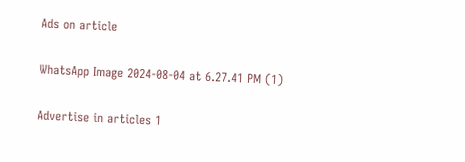Ads on article

WhatsApp Image 2024-08-04 at 6.27.41 PM (1)

Advertise in articles 1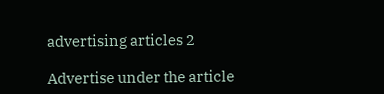advertising articles 2

Advertise under the article